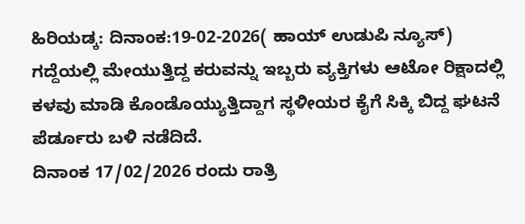ಹಿರಿಯಡ್ಕ: ದಿನಾಂಕ:19-02-2026( ಹಾಯ್ ಉಡುಪಿ ನ್ಯೂಸ್) ಗದ್ದೆಯಲ್ಲಿ ಮೇಯುತ್ತಿದ್ದ ಕರುವನ್ನು ಇಬ್ಬರು ವ್ಯಕ್ತಿಗಳು ಆಟೋ ರಿಕ್ಷಾದಲ್ಲಿ ಕಳವು ಮಾಡಿ ಕೊಂಡೊಯ್ಯುತ್ತಿದ್ದಾಗ ಸ್ಥಳೀಯರ ಕೈಗೆ ಸಿಕ್ಕಿ ಬಿದ್ದ ಘಟನೆ ಪೆರ್ಡೂರು ಬಳಿ ನಡೆದಿದೆ.
ದಿನಾಂಕ 17/02/2026 ರಂದು ರಾತ್ರಿ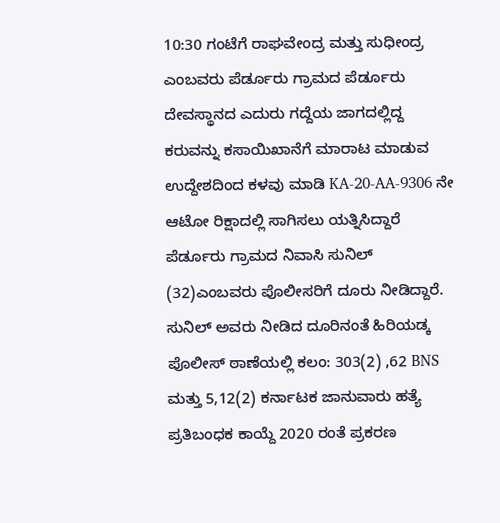10:30 ಗಂಟೆಗೆ ರಾಘವೇಂದ್ರ ಮತ್ತು ಸುಧೀಂದ್ರ ಎಂಬವರು ಪೆರ್ಡೂರು ಗ್ರಾಮದ ಪೆರ್ಡೂರು ದೇವಸ್ಥಾನದ ಎದುರು ಗದ್ದೆಯ ಜಾಗದಲ್ಲಿದ್ದ ಕರುವನ್ನು ಕಸಾಯಿಖಾನೆಗೆ ಮಾರಾಟ ಮಾಡುವ ಉದ್ದೇಶದಿಂದ ಕಳವು ಮಾಡಿ KA-20-AA-9306 ನೇ ಆಟೋ ರಿಕ್ಷಾದಲ್ಲಿ ಸಾಗಿಸಲು ಯತ್ನಿಸಿದ್ದಾರೆ ಪೆರ್ಡೂರು ಗ್ರಾಮದ ನಿವಾಸಿ ಸುನಿಲ್ (32)ಎಂಬವರು ಪೊಲೀಸರಿಗೆ ದೂರು ನೀಡಿದ್ದಾರೆ.
ಸುನಿಲ್ ಅವರು ನೀಡಿದ ದೂರಿನಂತೆ ಹಿರಿಯಡ್ಕ ಪೊಲೀಸ್ ಠಾಣೆಯಲ್ಲಿ ಕಲಂ: 303(2) ,62 BNS ಮತ್ತು 5,12(2) ಕರ್ನಾಟಕ ಜಾನುವಾರು ಹತ್ಯೆ ಪ್ರತಿಬಂಧಕ ಕಾಯ್ದೆ 2020 ರಂತೆ ಪ್ರಕರಣ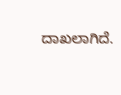ದಾಖಲಾಗಿದೆ.